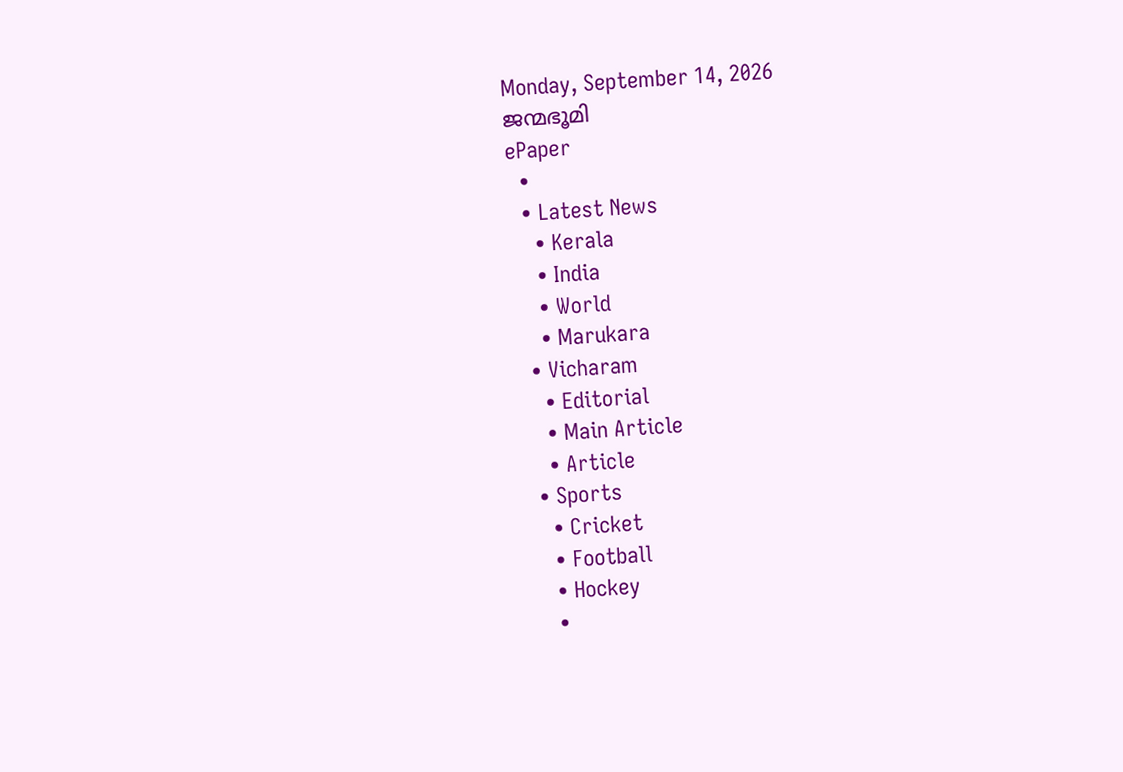Monday, September 14, 2026
ജന്മഭൂമി
ePaper
  •
  • Latest News
    • Kerala
    • India
    • World
    • Marukara
  • Vicharam
    • Editorial
    • Main Article
    • Article
  • Sports
    • Cricket
    • Football
    • Hockey
    •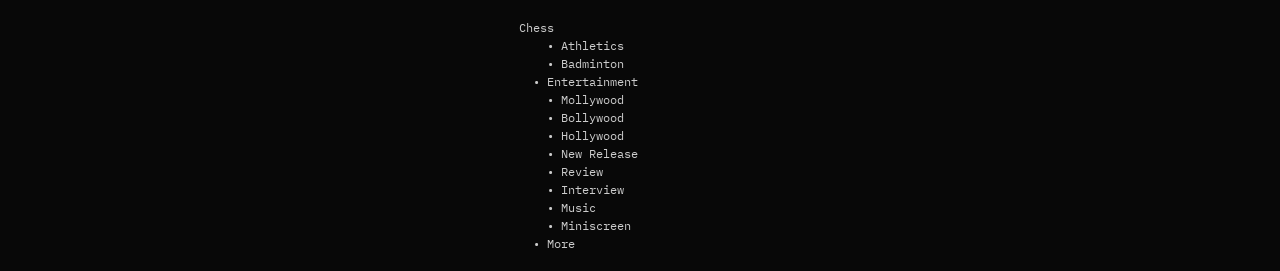Chess
    • Athletics
    • Badminton
  • Entertainment
    • Mollywood
    • Bollywood
    • Hollywood
    • New Release
    • Review
    • Interview
    • Music
    • Miniscreen
  • More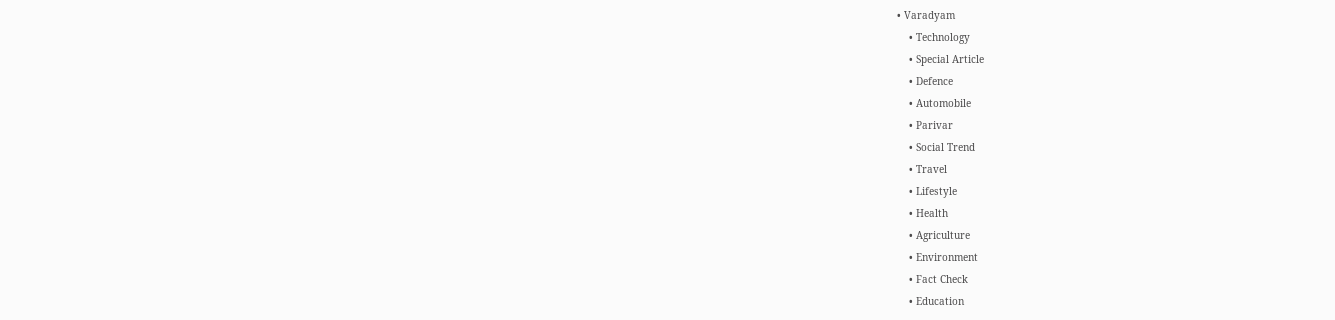• Varadyam
    • Technology
    • Special Article
    • Defence
    • Automobile
    • Parivar
    • Social Trend
    • Travel
    • Lifestyle
    • Health
    • Agriculture
    • Environment
    • Fact Check
    • Education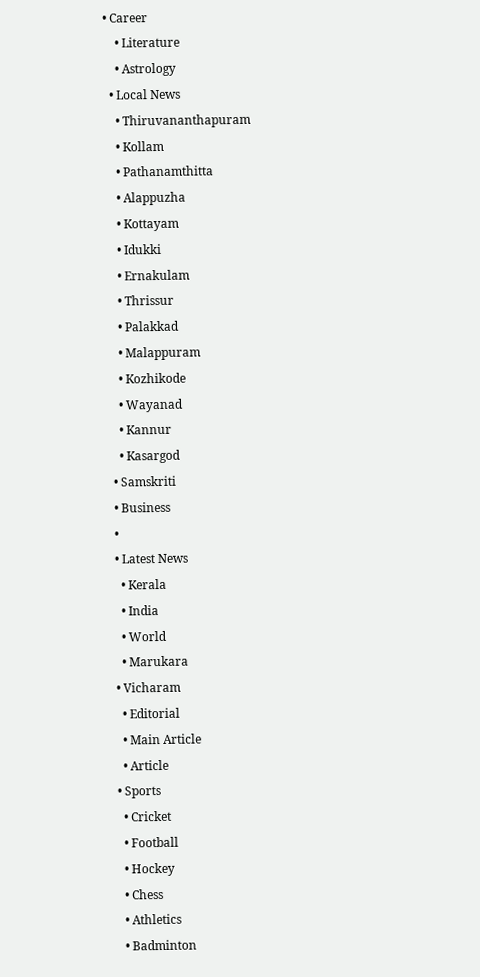• Career
    • Literature
    • Astrology
  • Local News
    • Thiruvananthapuram
    • Kollam
    • Pathanamthitta
    • Alappuzha
    • Kottayam
    • Idukki
    • Ernakulam
    • Thrissur
    • Palakkad
    • Malappuram
    • Kozhikode
    • Wayanad
    • Kannur
    • Kasargod
  • Samskriti
  • Business
  •
  • Latest News
    • Kerala
    • India
    • World
    • Marukara
  • Vicharam
    • Editorial
    • Main Article
    • Article
  • Sports
    • Cricket
    • Football
    • Hockey
    • Chess
    • Athletics
    • Badminton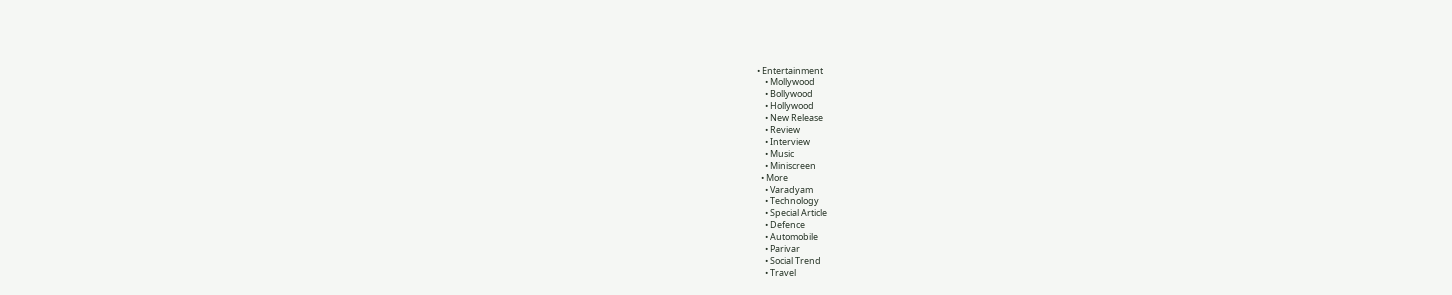• Entertainment
    • Mollywood
    • Bollywood
    • Hollywood
    • New Release
    • Review
    • Interview
    • Music
    • Miniscreen
  • More
    • Varadyam
    • Technology
    • Special Article
    • Defence
    • Automobile
    • Parivar
    • Social Trend
    • Travel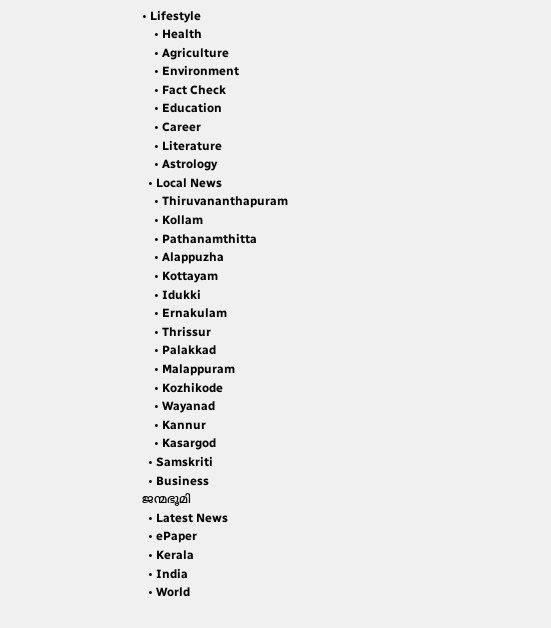• Lifestyle
    • Health
    • Agriculture
    • Environment
    • Fact Check
    • Education
    • Career
    • Literature
    • Astrology
  • Local News
    • Thiruvananthapuram
    • Kollam
    • Pathanamthitta
    • Alappuzha
    • Kottayam
    • Idukki
    • Ernakulam
    • Thrissur
    • Palakkad
    • Malappuram
    • Kozhikode
    • Wayanad
    • Kannur
    • Kasargod
  • Samskriti
  • Business
ജന്മഭൂമി
  • Latest News
  • ePaper
  • Kerala
  • India
  • World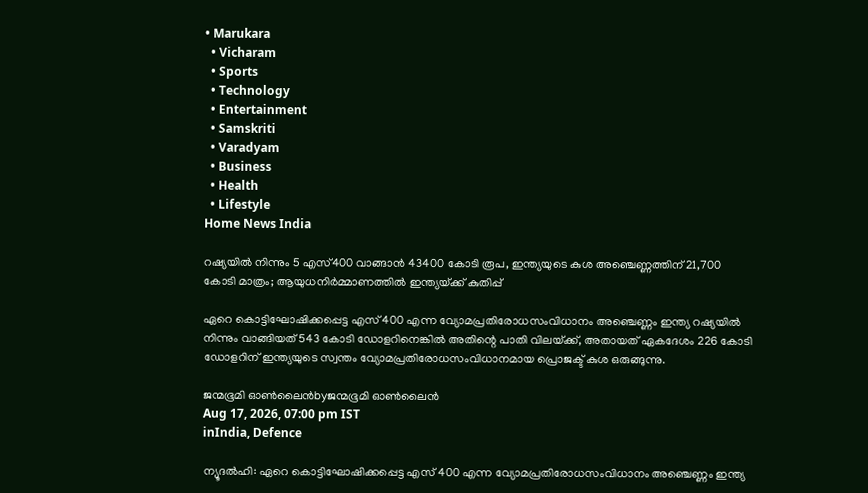• Marukara
  • Vicharam
  • Sports
  • Technology
  • Entertainment
  • Samskriti
  • Varadyam
  • Business
  • Health
  • Lifestyle
Home News India

റഷ്യയില്‍ നിന്നും 5 എസ്400 വാങ്ങാന്‍ 43400 കോടി രൂപ, ഇന്ത്യയുടെ കുശ അഞ്ചെണ്ണത്തിന് 21,700 കോടി മാത്രം; ആയുധനിര്‍മ്മാണത്തില്‍ ഇന്ത്യയ്‌ക്ക് കുതിപ്പ്

ഏറെ കൊട്ടിഘോഷിക്കപ്പെട്ട എസ് 400 എന്ന വ്യോമപ്രതിരോധസംവിധാനം അഞ്ചെണ്ണം ഇന്ത്യ റഷ്യയില്‍ നിന്നും വാങ്ങിയത് 543 കോടി ഡോളറിനെങ്കില്‍ അതിന്റെ പാതി വിലയ്‌ക്ക്, അതായത് ഏകദേശം 226 കോടി ഡോളറിന് ഇന്ത്യയുടെ സ്വന്തം വ്യോമപ്രതിരോധസംവിധാനമായ പ്രൊജക്ട് കുശ ഒരുങ്ങുന്നു.

ജന്മഭൂമി ഓണ്‍ലൈന്‍byജന്മഭൂമി ഓണ്‍ലൈന്‍
Aug 17, 2026, 07:00 pm IST
inIndia, Defence

ന്യൂദല്‍ഹി: ഏറെ കൊട്ടിഘോഷിക്കപ്പെട്ട എസ് 400 എന്ന വ്യോമപ്രതിരോധസംവിധാനം അഞ്ചെണ്ണം ഇന്ത്യ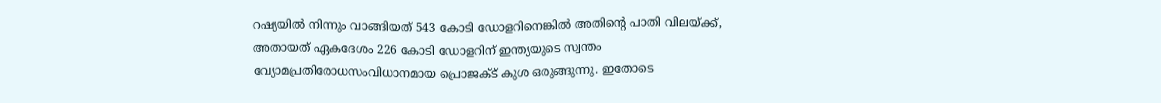റഷ്യയില്‍ നിന്നും വാങ്ങിയത് 543 കോടി ഡോളറിനെങ്കില്‍ അതിന്റെ പാതി വിലയ്‌ക്ക്, അതായത് ഏകദേശം 226 കോടി ഡോളറിന് ഇന്ത്യയുടെ സ്വന്തം വ്യോമപ്രതിരോധസംവിധാനമായ പ്രൊജക്ട് കുശ ഒരുങ്ങുന്നു. ഇതോടെ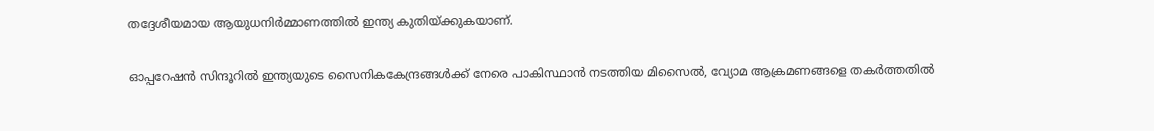തദ്ദേശീയമായ ആയുധനിര്‍മ്മാണത്തില്‍ ഇന്ത്യ കുതിയ്‌ക്കുകയാണ്.

ഓപ്പറേഷന്‍ സിന്ദൂറില്‍ ഇന്ത്യയുടെ സൈനികകേന്ദ്രങ്ങള്‍ക്ക് നേരെ പാകിസ്ഥാന്‍ നടത്തിയ മിസൈല്‍, വ്യോമ ആക്രമണങ്ങളെ തകര്‍ത്തതില്‍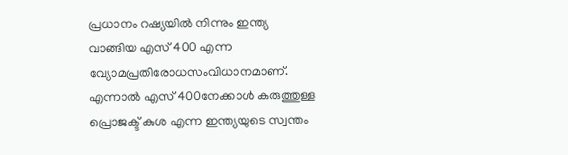പ്രധാനം റഷ്യയില്‍ നിന്നും ഇന്ത്യ വാങ്ങിയ എസ് 400 എന്ന വ്യോമപ്രതിരോധസംവിധാനമാണ്. എന്നാല്‍ എസ് 400നേക്കാള്‍ കരുത്തുള്ള പ്രൊജക്ട് കുശ എന്ന ഇന്ത്യയുടെ സ്വന്തം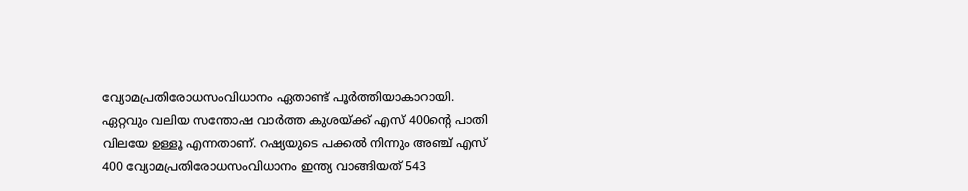വ്യോമപ്രതിരോധസംവിധാനം ഏതാണ്ട് പൂര്‍ത്തിയാകാറായി. ഏറ്റവും വലിയ സന്തോഷ വാര്‍ത്ത കുശയ്‌ക്ക് എസ് 400ന്റെ പാതി വിലയേ ഉള്ളൂ എന്നതാണ്. റഷ്യയുടെ പക്കല്‍ നിന്നും അഞ്ച് എസ് 400 വ്യോമപ്രതിരോധസംവിധാനം ഇന്ത്യ വാങ്ങിയത് 543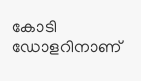കോടി ഡോളറിനാണ്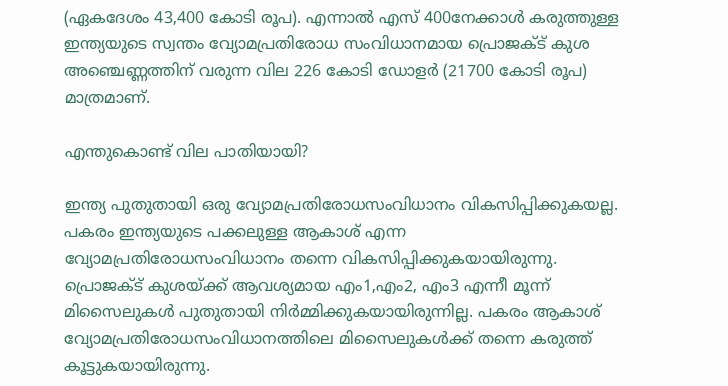(ഏകദേശം 43,400 കോടി രൂപ). എന്നാല്‍ എസ് 400നേക്കാള്‍ കരുത്തുള്ള ഇന്ത്യയുടെ സ്വന്തം വ്യോമപ്രതിരോധ സംവിധാനമായ പ്രൊജക്ട് കുശ അഞ്ചെണ്ണത്തിന് വരുന്ന വില 226 കോടി ഡോളര്‍ (21700 കോടി രൂപ) മാത്രമാണ്.

എന്തുകൊണ്ട് വില പാതിയായി?

ഇന്ത്യ പുതുതായി ഒരു വ്യോമപ്രതിരോധസംവിധാനം വികസിപ്പിക്കുകയല്ല. പകരം ഇന്ത്യയുടെ പക്കലുള്ള ആകാശ് എന്ന വ്യോമപ്രതിരോധസംവിധാനം തന്നെ വികസിപ്പിക്കുകയായിരുന്നു. പ്രൊജക്ട് കുശയ്‌ക്ക് ആവശ്യമായ എം1,എം2, എം3 എന്നീ മൂന്ന് മിസൈലുകള്‍ പുതുതായി നിര്‍മ്മിക്കുകയായിരുന്നില്ല. പകരം ആകാശ് വ്യോമപ്രതിരോധസംവിധാനത്തിലെ മിസൈലുകള്‍ക്ക് തന്നെ കരുത്ത് കൂട്ടുകയായിരുന്നു.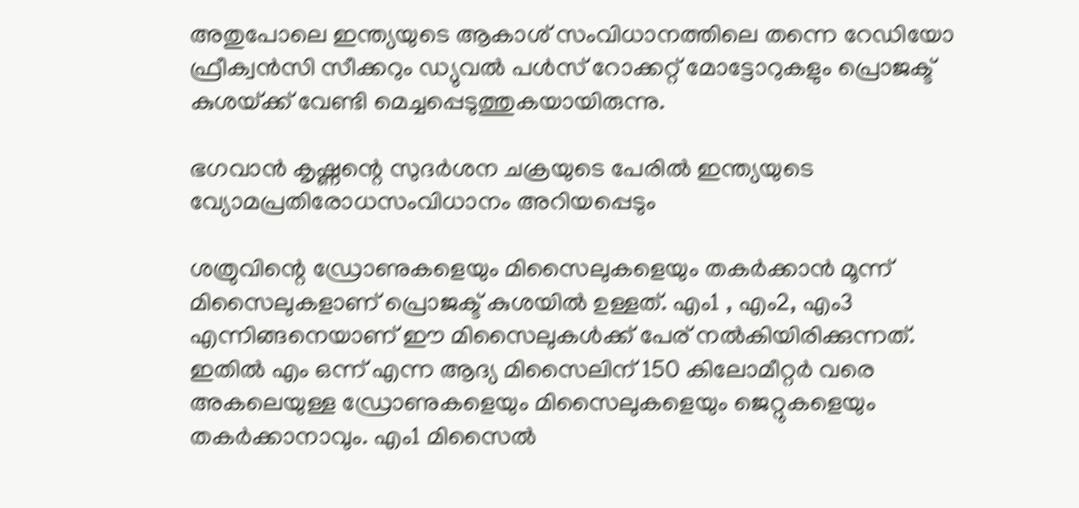അതുപോലെ ഇന്ത്യയുടെ ആകാശ് സംവിധാനത്തിലെ തന്നെ റേഡിയോ ഫ്രീക്വന്‍സി സീക്കറും ഡ്യുവല്‍ പള്‍സ് റോക്കറ്റ് മോട്ടോറുകളും പ്രൊജക്ട് കുശയ്‌ക്ക് വേണ്ടി മെച്ചപ്പെടുത്തുകയായിരുന്നു.

ഭഗവാന്‍ കൃഷ്ണന്റെ സുദര്‍ശന ചക്രയുടെ പേരില്‍ ഇന്ത്യയുടെ വ്യോമപ്രതിരോധസംവിധാനം അറിയപ്പെടും

ശത്രുവിന്റെ ഡ്രോണുകളെയും മിസൈലുകളെയും തകര്‍ക്കാന്‍ മൂന്ന് മിസൈലുകളാണ് പ്രൊജക്ട് കുശയില്‍ ഉള്ളത്. എം1 , എം2, എം3 എന്നിങ്ങനെയാണ് ഈ മിസൈലുകള്‍ക്ക് പേര് നല്‍കിയിരിക്കുന്നത്. ഇതില്‍ എം ഒന്ന് എന്ന ആദ്യ മിസൈലിന് 150 കിലോമീറ്റര്‍ വരെ അകലെയുള്ള ഡ്രോണുകളെയും മിസൈലുകളെയും ജെറ്റുകളെയും തകര്‍ക്കാനാവും. എം1 മിസൈല്‍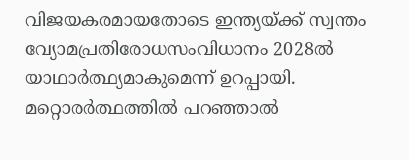വിജയകരമായതോടെ ഇന്ത്യയ്‌ക്ക് സ്വന്തം വ്യോമപ്രതിരോധസംവിധാനം 2028ല്‍ യാഥാര്‍ത്ഥ്യമാകുമെന്ന് ഉറപ്പായി. മറ്റൊരര്‍ത്ഥത്തില്‍ പറഞ്ഞാല്‍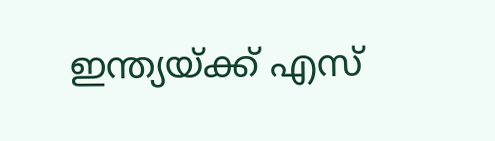ഇന്ത്യയ്‌ക്ക് എസ്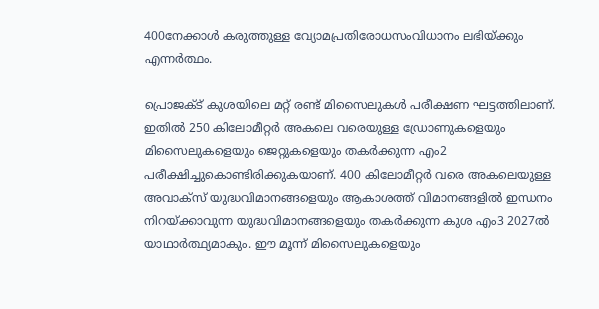400നേക്കാള്‍ കരുത്തുള്ള വ്യോമപ്രതിരോധസംവിധാനം ലഭിയ്‌ക്കും എന്നര്‍ത്ഥം.

പ്രൊജക്ട് കുശയിലെ മറ്റ് രണ്ട് മിസൈലുകള്‍ പരീക്ഷണ ഘട്ടത്തിലാണ്. ഇതില്‍ 250 കിലോമീറ്റര്‍ അകലെ വരെയുള്ള ഡ്രോണുകളെയും മിസൈലുകളെയും ജെറ്റുകളെയും തകര്‍ക്കുന്ന എം2 പരീക്ഷിച്ചുകൊണ്ടിരിക്കുകയാണ്. 400 കിലോമീറ്റര്‍ വരെ അകലെയുള്ള അവാക്സ് യുദ്ധവിമാനങ്ങളെയും ആകാശത്ത് വിമാനങ്ങളില്‍ ഇന്ധനം നിറയ്‌ക്കാവുന്ന യുദ്ധവിമാനങ്ങളെയും തകര്‍ക്കുന്ന കുശ എം3 2027ല്‍ യാഥാര്‍ത്ഥ്യമാകും. ഈ മൂന്ന് മിസൈലുകളെയും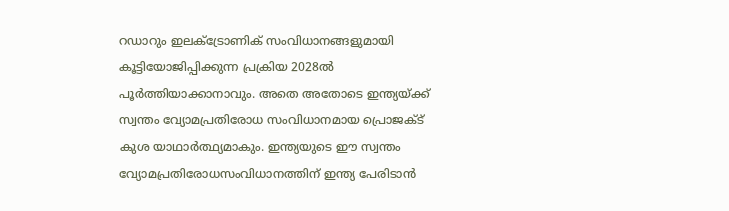റഡാറും ഇലക്ട്രോണിക് സംവിധാനങ്ങളുമായി കൂട്ടിയോജിപ്പിക്കുന്ന പ്രക്രിയ 2028ല്‍ പൂര്‍ത്തിയാക്കാനാവും. അതെ അതോടെ ഇന്ത്യയ്‌ക്ക് സ്വന്തം വ്യോമപ്രതിരോധ സംവിധാനമായ പ്രൊജക്ട് കുശ യാഥാര്‍ത്ഥ്യമാകും. ഇന്ത്യയുടെ ഈ സ്വന്തം വ്യോമപ്രതിരോധസംവിധാനത്തിന് ഇന്ത്യ പേരിടാന്‍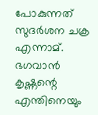പോകുന്നത് സുദര്‍ശന ചക്ര എന്നാമ്. ഭഗവാന്‍ കൃഷ്ണന്റെ എന്തിനെയും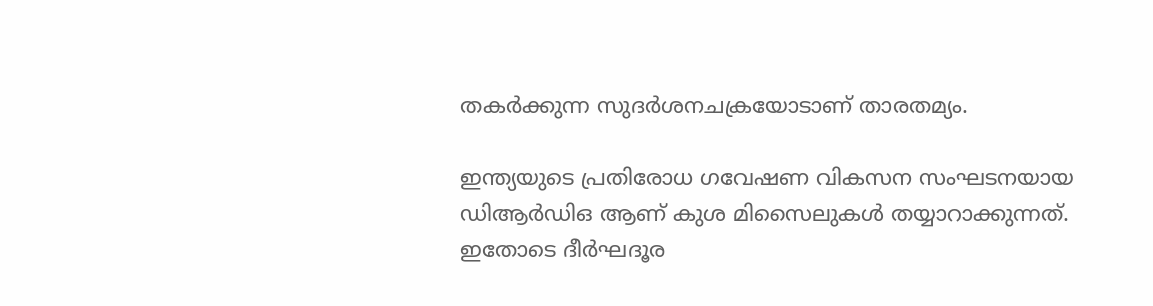തകര്‍ക്കുന്ന സുദര്‍ശനചക്രയോടാണ് താരതമ്യം.

ഇന്ത്യയുടെ പ്രതിരോധ ഗവേഷണ വികസന സംഘടനയായ ഡിആര്‍ഡിഒ ആണ് കുശ മിസൈലുകള്‍ തയ്യാറാക്കുന്നത്. ഇതോടെ ദീര്‍ഘദൂര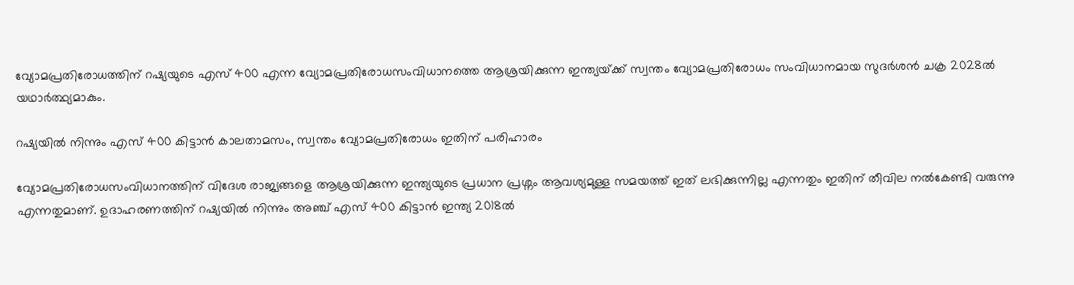വ്യോമപ്രതിരോധത്തിന് റഷ്യയുടെ എസ് 400 എന്ന വ്യോമപ്രതിരോധസംവിധാനത്തെ ആശ്രയിക്കുന്ന ഇന്ത്യയ്‌ക്ക് സ്വന്തം വ്യോമപ്രതിരോധം സംവിധാനമായ സുദര്‍ശന്‍ ചക്ര 2028ല്‍ യഥാര്‍ത്ഥ്യമാകും.

റഷ്യയില്‍ നിന്നും എസ് 400 കിട്ടാന്‍ കാലതാമസം, സ്വന്തം വ്യോമപ്രതിരോധം ഇതിന് പരിഹാരം

വ്യോമപ്രതിരോധസംവിധാനത്തിന് വിദേശ രാജ്യങ്ങളെ ആശ്രയിക്കുന്ന ഇന്ത്യയുടെ പ്രധാന പ്രശ്നം ആവശ്യമുള്ള സമയത്ത് ഇത് ലഭിക്കുന്നില്ല എന്നതും ഇതിന് തീവില നല്‍കേണ്ടി വരുന്നു എന്നതുമാണ്. ഉദാഹരണത്തിന് റഷ്യയില്‍ നിന്നും അഞ്ച് എസ് 400 കിട്ടാന്‍ ഇന്ത്യ 2018ല്‍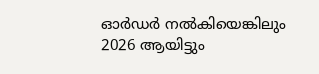ഓര്‍ഡര്‍ നല്‍കിയെങ്കിലും 2026 ആയിട്ടും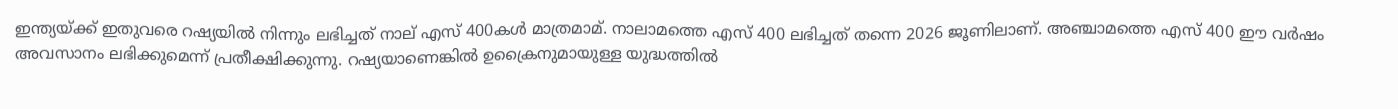ഇന്ത്യയ്‌ക്ക് ഇതുവരെ റഷ്യയില്‍ നിന്നും ലഭിച്ചത് നാല് എസ് 400കള്‍ മാത്രമാമ്. നാലാമത്തെ എസ് 400 ലഭിച്ചത് തന്നെ 2026 ജൂണിലാണ്. അഞ്ചാമത്തെ എസ് 400 ഈ വര്‍ഷം അവസാനം ലഭിക്കുമെന്ന് പ്രതീക്ഷിക്കുന്നു. റഷ്യയാണെങ്കില്‍ ഉക്രൈനുമായുള്ള യുദ്ധത്തില്‍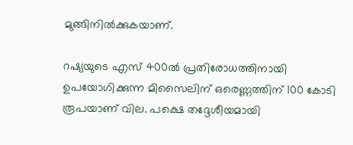മുങ്ങിനില്‍ക്കുകയാണ്.

റഷ്യയുടെ എസ് 400ല്‍ പ്രതിരോധത്തിനായി ഉപയോഗിക്കുന്ന മിസൈലിന് ഒരെണ്ണത്തിന് 100 കോടി രൂപയാണ് വില. പക്ഷെ തദ്ദേശീയമായി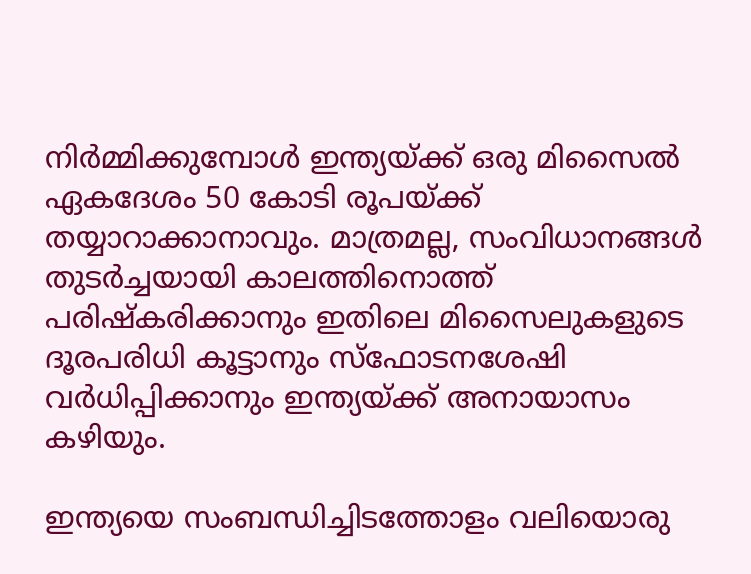നിര്‍മ്മിക്കുമ്പോള്‍ ഇന്ത്യയ്‌ക്ക് ഒരു മിസൈല്‍ ഏകദേശം 50 കോടി രൂപയ്‌ക്ക് തയ്യാറാക്കാനാവും. മാത്രമല്ല, സംവിധാനങ്ങള്‍ തുടര്‍ച്ചയായി കാലത്തിനൊത്ത് പരിഷ്കരിക്കാനും ഇതിലെ മിസൈലുകളുടെ ദൂരപരിധി കൂട്ടാനും സ്ഫോടനശേഷി വര്‍ധിപ്പിക്കാനും ഇന്ത്യയ്‌ക്ക് അനായാസം കഴിയും.

ഇന്ത്യയെ സംബന്ധിച്ചിടത്തോളം വലിയൊരു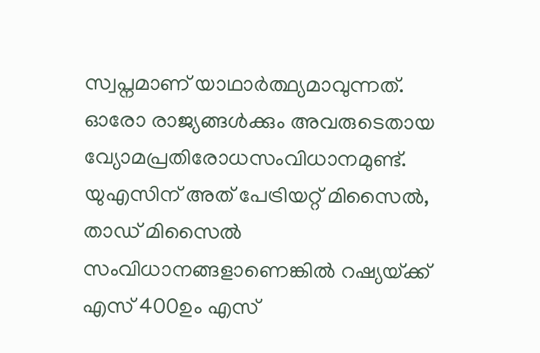സ്വപ്നമാണ് യാഥാര്‍ത്ഥ്യമാവുന്നത്. ഓരോ രാജ്യങ്ങള്‍ക്കും അവരുടെതായ വ്യോമപ്രതിരോധസംവിധാനമുണ്ട്. യുഎസിന് അത് പേട്രിയറ്റ് മിസൈല്‍, താഡ് മിസൈല്‍ സംവിധാനങ്ങളാണെങ്കില്‍ റഷ്യയ്‌ക്ക് എസ് 400ഉം എസ്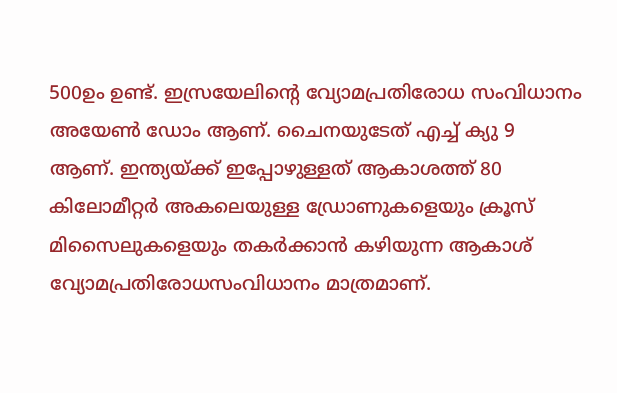500ഉം ഉണ്ട്. ഇസ്രയേലിന്റെ വ്യോമപ്രതിരോധ സംവിധാനം അയേണ്‍ ഡോം ആണ്. ചൈനയുടേത് എച്ച് ക്യു 9 ആണ്. ഇന്ത്യയ്‌ക്ക് ഇപ്പോഴുള്ളത് ആകാശത്ത് 80 കിലോമീറ്റര്‍ അകലെയുള്ള ഡ്രോണുകളെയും ക്രൂസ് മിസൈലുകളെയും തകര്‍ക്കാന്‍ കഴിയുന്ന ആകാശ് വ്യോമപ്രതിരോധസംവിധാനം മാത്രമാണ്.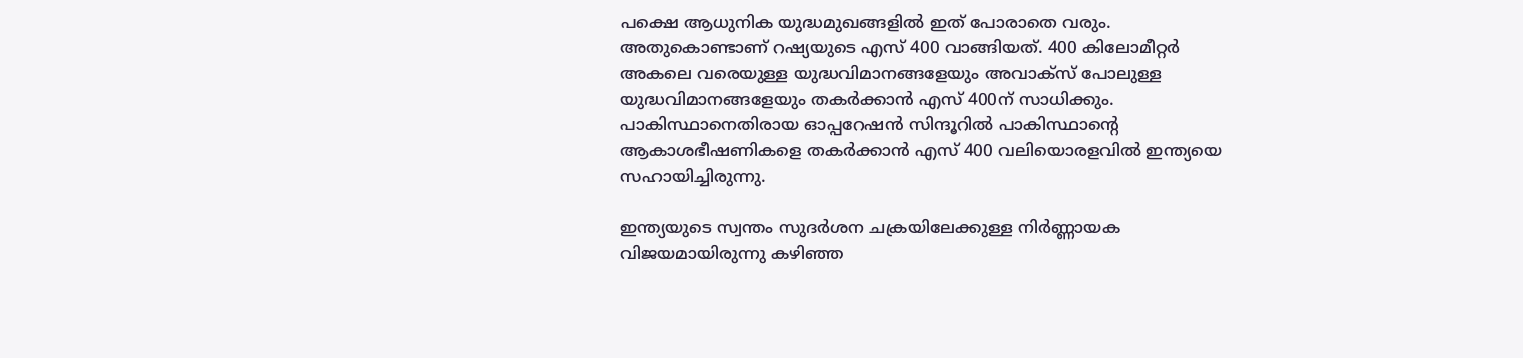പക്ഷെ ആധുനിക യുദ്ധമുഖങ്ങളില്‍ ഇത് പോരാതെ വരും. അതുകൊണ്ടാണ് റഷ്യയുടെ എസ് 400 വാങ്ങിയത്. 400 കിലോമീറ്റര്‍ അകലെ വരെയുള്ള യുദ്ധവിമാനങ്ങളേയും അവാക്സ് പോലുള്ള യുദ്ധവിമാനങ്ങളേയും തകര്‍ക്കാന്‍ എസ് 400ന് സാധിക്കും. പാകിസ്ഥാനെതിരായ ഓപ്പറേഷന്‍ സിന്ദൂറില്‍ പാകിസ്ഥാന്റെ ആകാശഭീഷണികളെ തകര്‍ക്കാന്‍ എസ് 400 വലിയൊരളവില്‍ ഇന്ത്യയെ സഹായിച്ചിരുന്നു.

ഇന്ത്യയുടെ സ്വന്തം സുദര്‍ശന ചക്രയിലേക്കുള്ള നിര്‍ണ്ണായക വിജയമായിരുന്നു കഴിഞ്ഞ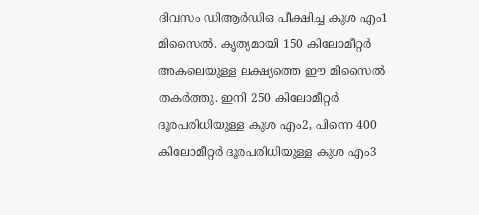ദിവസം ഡിആര്‍ഡിഒ പീക്ഷിച്ച കുശ എം1 മിസൈല്‍. കൃത്യമായി 150 കിലോമീറ്റര്‍ അകലെയുള്ള ലക്ഷ്യത്തെ ഈ മിസൈല്‍ തകര്‍ത്തു. ഇനി 250 കിലോമീറ്റര്‍ ദൂരപരിധിയുള്ള കുശ എം2, പിന്നെ 400 കിലോമീറ്റര്‍ ദൂരപരിധിയുള്ള കുശ എം3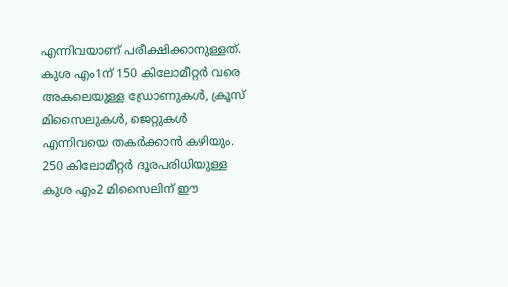എന്നിവയാണ് പരീക്ഷിക്കാനുള്ളത്. കുശ എം1ന് 150 കിലോമീറ്റര്‍ വരെ അകലെയുള്ള ഡ്രോണുകള്‍, ക്രൂസ് മിസൈലുകള്‍, ജെറ്റുകള്‍ എന്നിവയെ തകര്‍ക്കാന്‍ കഴിയും. 250 കിലോമീറ്റര്‍ ദൂരപരിധിയുള്ള കുശ എം2 മിസൈലിന് ഈ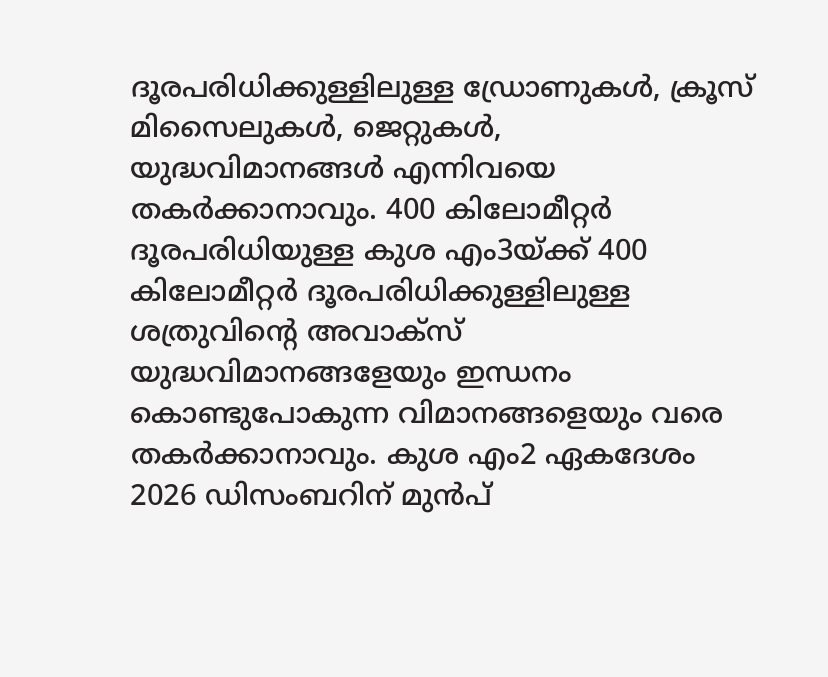ദൂരപരിധിക്കുള്ളിലുള്ള ഡ്രോണുകള്‍, ക്രൂസ് മിസൈലുകള്‍, ജെറ്റുകള്‍, യുദ്ധവിമാനങ്ങള്‍ എന്നിവയെ തകര്‍ക്കാനാവും. 400 കിലോമീറ്റര്‍ ദൂരപരിധിയുള്ള കുശ എം3യ്‌ക്ക് 400 കിലോമീറ്റര്‍ ദൂരപരിധിക്കുള്ളിലുള്ള ശത്രുവിന്റെ അവാക്സ് യുദ്ധവിമാനങ്ങളേയും ഇന്ധനം കൊണ്ടുപോകുന്ന വിമാനങ്ങളെയും വരെ തകര്‍ക്കാനാവും. കുശ എം2 ഏകദേശം 2026 ഡിസംബറിന് മുന്‍പ്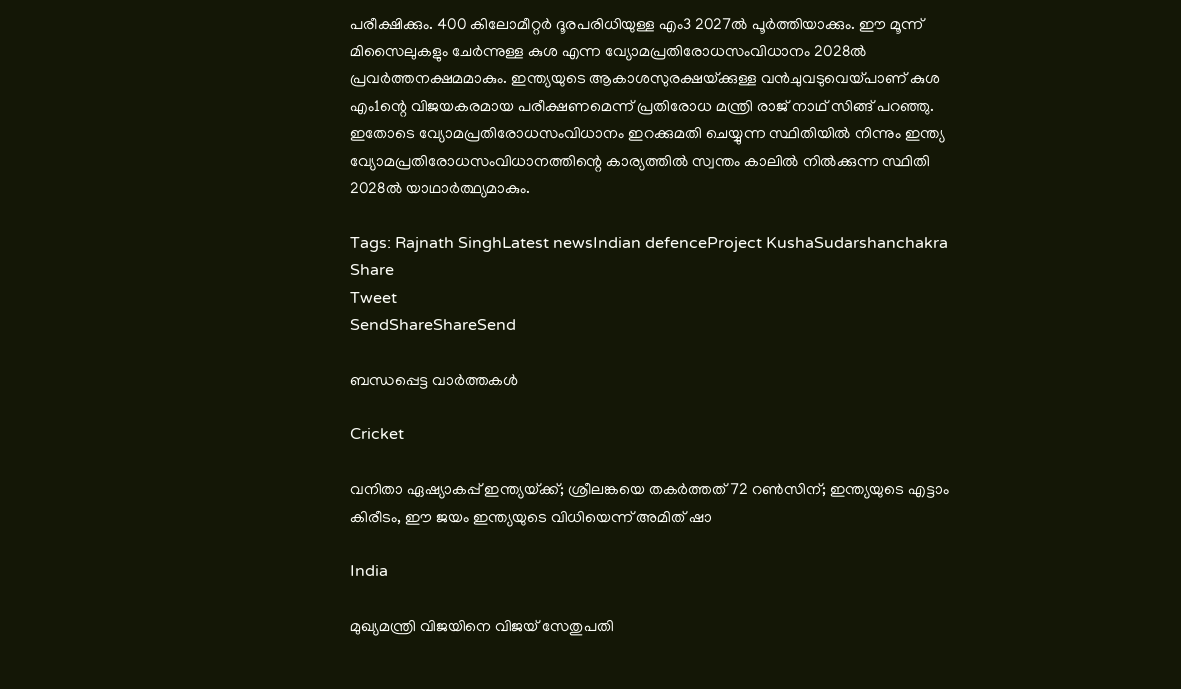പരീക്ഷിക്കും. 400 കിലോമീറ്റര്‍ ദൂരപരിധിയുള്ള എം3 2027ല്‍ പൂര്‍ത്തിയാക്കും. ഈ മൂന്ന് മിസൈലുകളും ചേര്‍ന്നുള്ള കുശ എന്ന വ്യോമപ്രതിരോധസംവിധാനം 2028ല്‍ പ്രവര്‍ത്തനക്ഷമമാകും. ഇന്ത്യയുടെ ആകാശസുരക്ഷയ്‌ക്കുള്ള വന്‍ചുവടുവെയ്‌പാണ് കുശ എം1ന്റെ വിജയകരമായ പരീക്ഷണമെന്ന് പ്രതിരോധ മന്ത്രി രാജ് നാഥ് സിങ്ങ് പറഞ്ഞു. ഇതോടെ വ്യോമപ്രതിരോധസംവിധാനം ഇറക്കുമതി ചെയ്യുന്ന സ്ഥിതിയില്‍ നിന്നും ഇന്ത്യ വ്യോമപ്രതിരോധസംവിധാനത്തിന്റെ കാര്യത്തില്‍ സ്വന്തം കാലില്‍ നില്‍ക്കുന്ന സ്ഥിതി 2028ല്‍ യാഥാര്‍ത്ഥ്യമാകും.

Tags: Rajnath SinghLatest newsIndian defenceProject KushaSudarshanchakra
Share
Tweet
SendShareShareSend

ബന്ധപ്പെട്ട വാര്‍ത്തകള്‍

Cricket

വനിതാ ഏഷ്യാകപ്പ് ഇന്ത്യയ്‌ക്ക്; ശ്രീലങ്കയെ തകർത്തത് 72 റൺസിന്; ഇന്ത്യയുടെ എട്ടാം കിരീടം, ഈ ജയം ഇന്ത്യയുടെ വിധിയെന്ന് അമിത് ഷാ

India

മുഖ്യമന്ത്രി വിജയിനെ വിജയ് സേതുപതി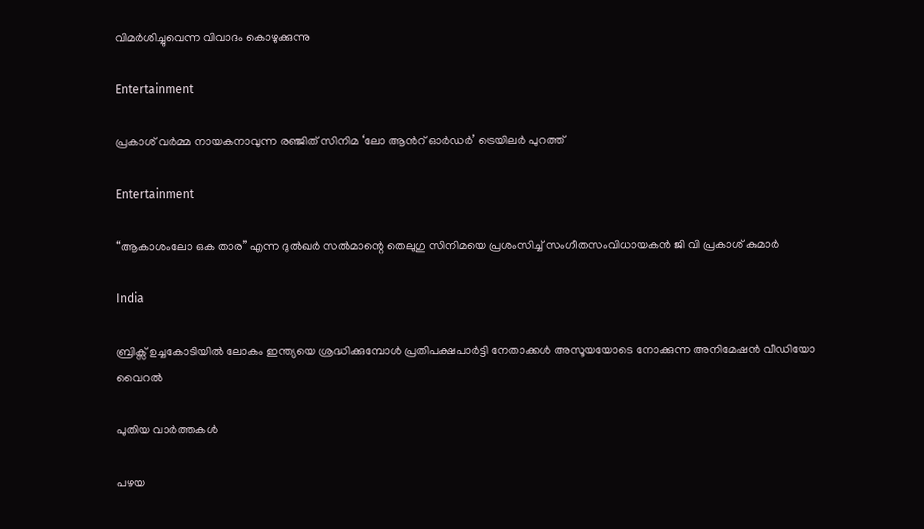വിമര്‍ശിച്ചുവെന്ന വിവാദം കൊഴുക്കുന്നു

Entertainment

പ്രകാശ് വര്‍മ്മ നായകനാവുന്ന രഞ്ജിത് സിനിമ ‘ലോ ആന്‍റ് ഓര്‍ഡര്‍’ ട്രെയിലര്‍ പുറത്ത്

Entertainment

“ആകാശംലോ ഒക താര” എന്ന ദുല്‍ഖര്‍ സല്‍മാന്റെ തെലുഗു സിനിമയെ പ്രശംസിച്ച് സംഗീതസംവിധായകന്‍ ജി വി പ്രകാശ് കുമാര്‍

India

ബ്രിക്സ് ഉച്ചകോടിയില്‍ ലോകം ഇന്ത്യയെ ശ്രദ്ധിക്കുമ്പോള്‍ പ്രതിപക്ഷപാര്‍ട്ടി നേതാക്കള്‍ അസൂയയോടെ നോക്കുന്ന അനിമേഷന്‍ വീഡിയോ വൈറല്‍

പുതിയ വാര്‍ത്തകള്‍

പഴയ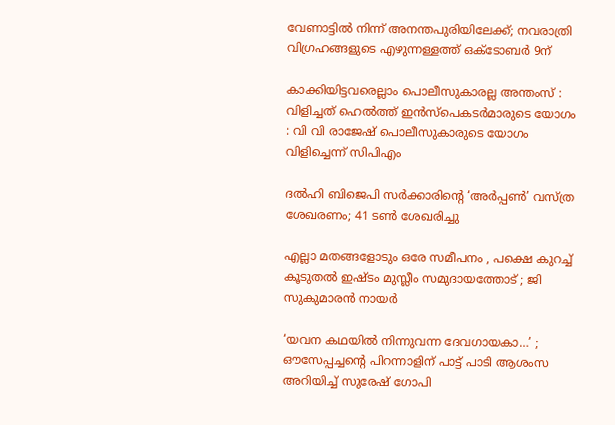വേണാട്ടില്‍ നിന്ന് അനന്തപുരിയിലേക്ക്; നവരാത്രി വിഗ്രഹങ്ങളുടെ എഴുന്നള്ളത്ത് ഒക്‌ടോബര്‍ 9ന്

കാക്കിയിട്ടവരെല്ലാം പൊലീസുകാരല്ല അന്തംസ് : വിളിച്ചത് ഹെല്‍ത്ത് ഇന്‍സ്പെകടര്‍മാരുടെ യോഗം : വി വി രാജേഷ് പൊലീസുകാരുടെ യോഗം വിളിച്ചെന്ന് സിപിഎം

ദൽഹി ബിജെപി സർക്കാരിന്റെ ‘അർപ്പൺ’ വസ്ത്ര ശേഖരണം; 41 ടൺ ശേഖരിച്ചു

എല്ലാ മതങ്ങളോടും ഒരേ സമീപനം , പക്ഷെ കുറച്ച് കൂടുതൽ ഇഷ്ടം മുസ്ലീം സമുദായത്തോട് ; ജി സുകുമാരൻ നായർ

‘യവന കഥയിൽ നിന്നുവന്ന ദേവഗായകാ…’ ; ഔസേപ്പച്ചന്റെ പിറന്നാളിന് പാട്ട് പാടി ആശംസ അറിയിച്ച് സുരേഷ് ഗോപി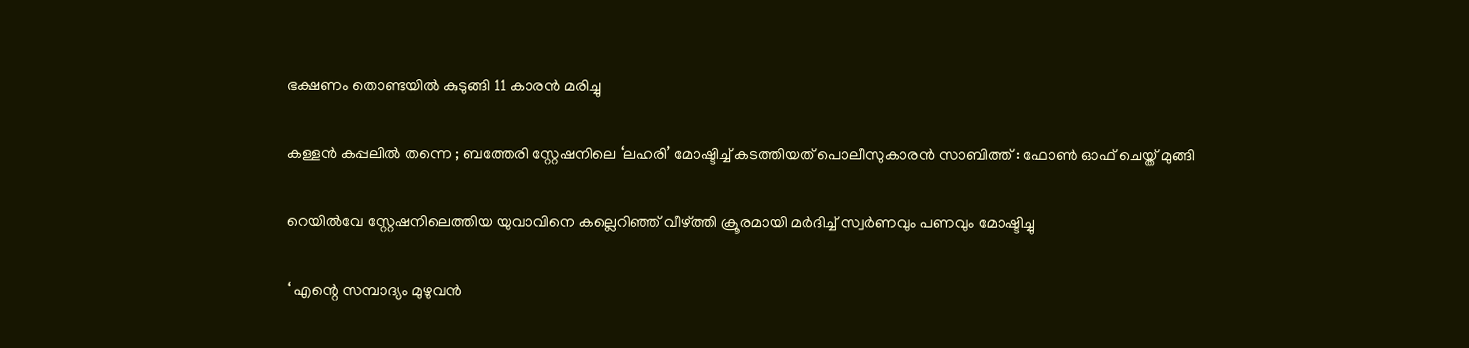ഭക്ഷണം തൊണ്ടയിൽ കുടുങ്ങി 11 കാരൻ മരിച്ചു

കള്ളന്‍ കപ്പലില്‍ തന്നെ ; ബത്തേരി സ്റ്റേഷനിലെ ‘ലഹരി’ മോഷ്ടിച്ച് കടത്തിയത് പൊലീസുകാരന്‍ സാബിത്ത് : ഫോൺ ഓഫ് ചെയ്ത് മുങ്ങി

റെയിൽവേ സ്റ്റേഷനിലെത്തിയ യുവാവിനെ കല്ലെറിഞ്ഞ് വീഴ്‌ത്തി ക്രൂരമായി മർദിച്ച് സ്വർണവും പണവും മോഷ്ടിച്ചു

‘ എന്റെ സമ്പാദ്യം മുഴുവൻ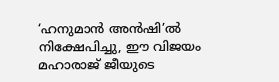‘ഹനുമാൻ അൻഷി’ൽ നിക്ഷേപിച്ചു, ഈ വിജയം മഹാരാജ് ജീയുടെ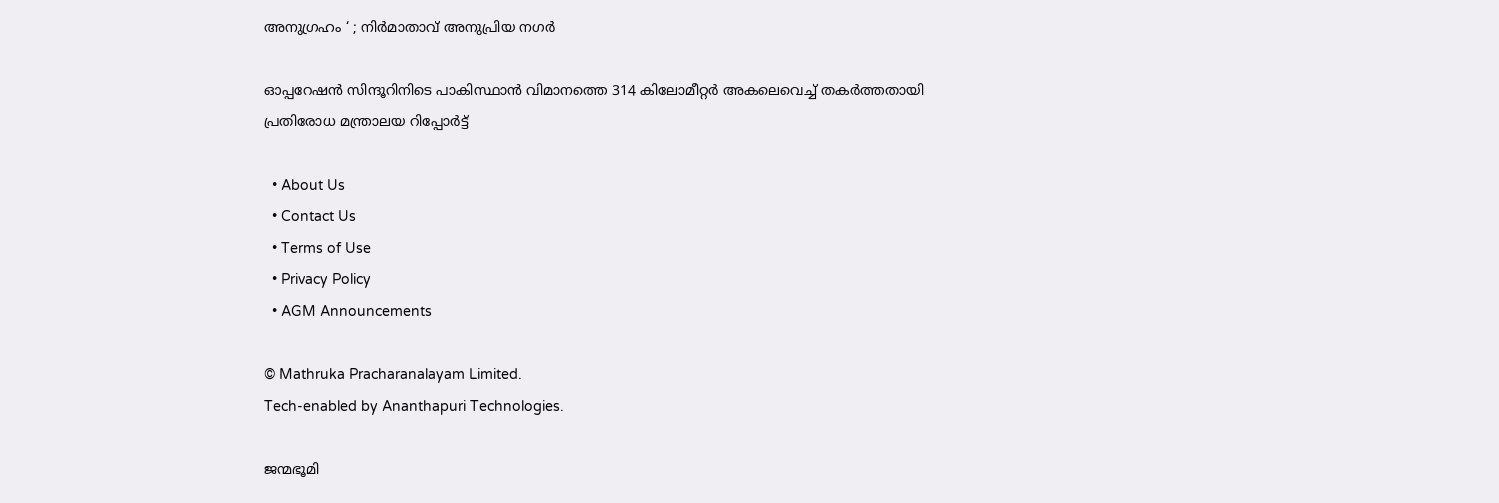അനുഗ്രഹം ‘ ; നിർമാതാവ് അനുപ്രിയ നഗർ

ഓപ്പറേഷൻ സിന്ദൂറിനിടെ പാകിസ്ഥാൻ വിമാനത്തെ 314 കിലോമീറ്റർ അകലെവെച്ച് തകർത്തതായി പ്രതിരോധ മന്ത്രാലയ റിപ്പോർട്ട്

  • About Us
  • Contact Us
  • Terms of Use
  • Privacy Policy
  • AGM Announcements

© Mathruka Pracharanalayam Limited.
Tech-enabled by Ananthapuri Technologies.

ജന്മഭൂമി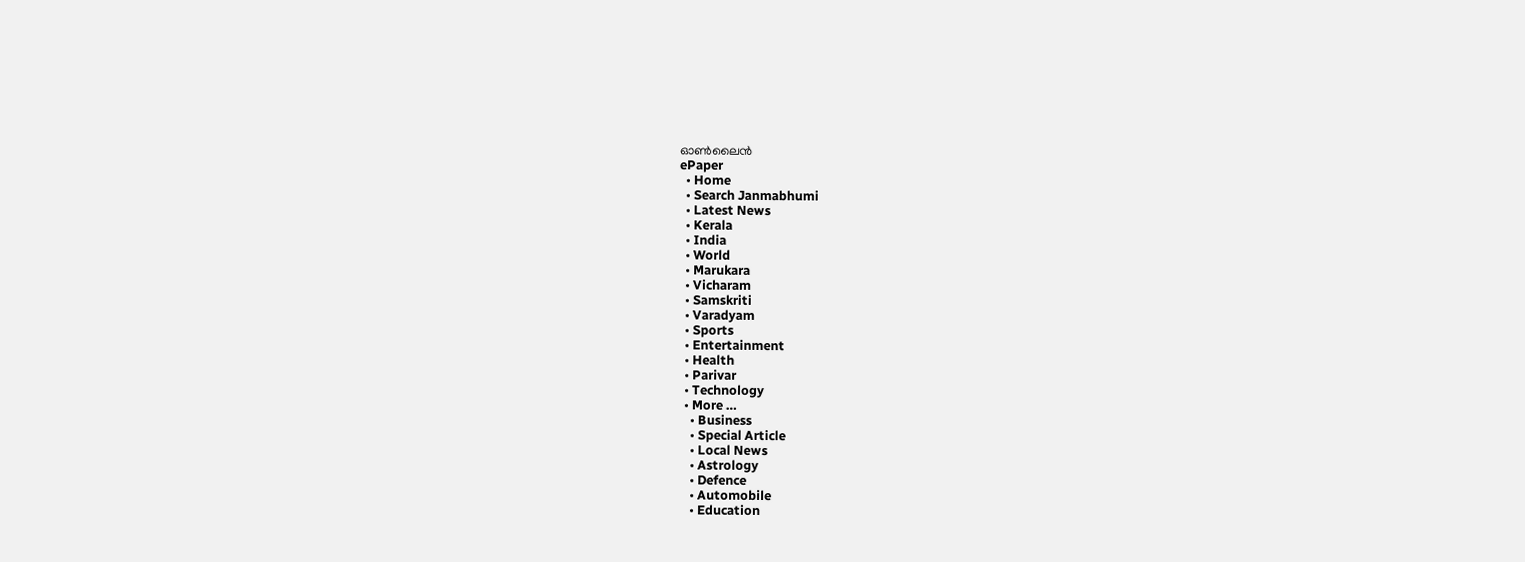ഓണ്‍ലൈന്‍
ePaper
  • Home
  • Search Janmabhumi
  • Latest News
  • Kerala
  • India
  • World
  • Marukara
  • Vicharam
  • Samskriti
  • Varadyam
  • Sports
  • Entertainment
  • Health
  • Parivar
  • Technology
  • More …
    • Business
    • Special Article
    • Local News
    • Astrology
    • Defence
    • Automobile
    • Education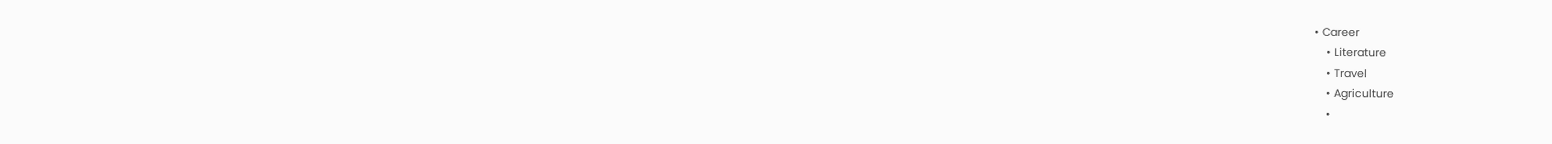• Career
    • Literature
    • Travel
    • Agriculture
    •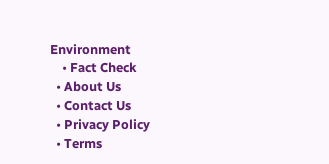Environment
    • Fact Check
  • About Us
  • Contact Us
  • Privacy Policy
  • Terms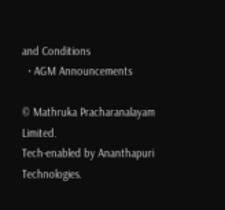and Conditions
  • AGM Announcements

© Mathruka Pracharanalayam Limited.
Tech-enabled by Ananthapuri Technologies.